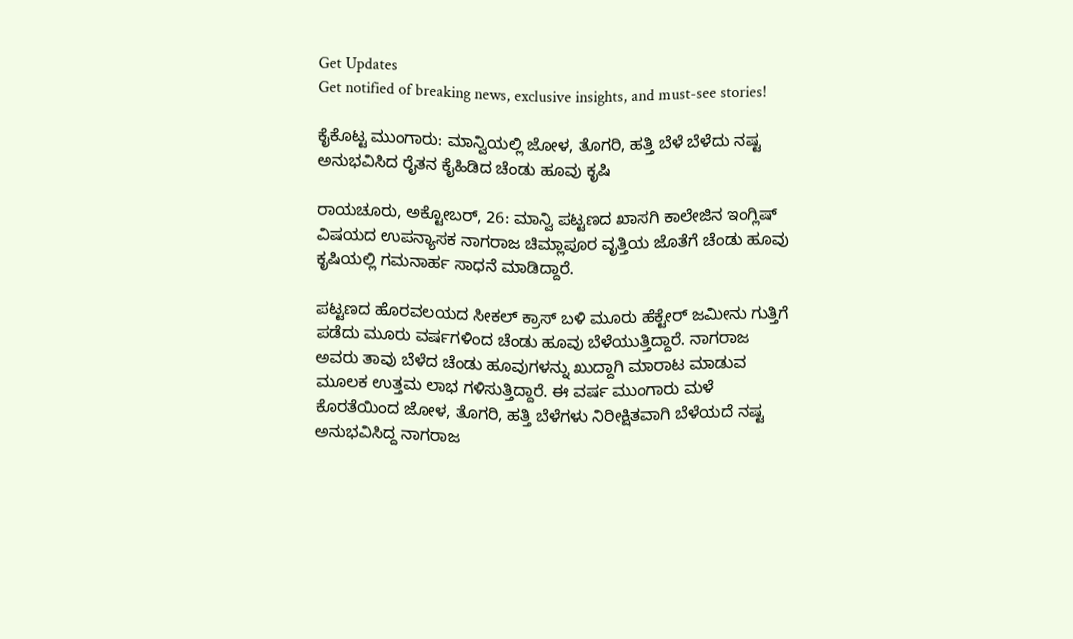Get Updates
Get notified of breaking news, exclusive insights, and must-see stories!

ಕೈಕೊಟ್ಟ ಮುಂಗಾರು: ಮಾನ್ವಿಯಲ್ಲಿ ಜೋಳ, ತೊಗರಿ, ಹತ್ತಿ ಬೆಳೆ ಬೆಳೆದು ನಷ್ಟ ಅನುಭವಿಸಿದ ರೈತನ ಕೈಹಿಡಿದ ಚೆಂಡು ಹೂವು ಕೃಷಿ

ರಾಯಚೂರು, ಅ‌ಕ್ಟೋಬರ್‌, 26: ಮಾನ್ವಿ ಪಟ್ಟಣದ ಖಾಸಗಿ ಕಾಲೇಜಿನ ಇಂಗ್ಲಿಷ್‌ ವಿಷಯದ ಉಪನ್ಯಾಸಕ ನಾಗರಾಜ ಚಿಮ್ಲಾಪೂರ ವೃತ್ತಿಯ ಜೊತೆಗೆ ಚೆಂಡು ಹೂವು ಕೃಷಿಯಲ್ಲಿ ಗಮನಾರ್ಹ ಸಾಧನೆ ಮಾಡಿದ್ದಾರೆ.

ಪಟ್ಟಣದ ಹೊರವಲಯದ ಸೀಕಲ್ ಕ್ರಾಸ್ ಬಳಿ‌ ಮೂರು ಹೆಕ್ಟೇರ್‌ ಜಮೀನು ಗುತ್ತಿಗೆ ಪಡೆದು ಮೂರು ವರ್ಷಗಳಿಂದ ಚೆಂಡು ಹೂವು ಬೆಳೆಯುತ್ತಿದ್ದಾರೆ. ನಾಗರಾಜ ಅವರು ತಾವು ಬೆಳೆದ ಚೆಂಡು ಹೂವುಗಳನ್ನು ಖುದ್ದಾಗಿ ಮಾರಾಟ ಮಾಡುವ ಮೂಲಕ ಉತ್ತಮ ಲಾಭ ಗಳಿಸುತ್ತಿದ್ದಾರೆ. ಈ ವರ್ಷ ಮುಂಗಾರು ಮಳೆ ಕೊರತೆಯಿಂದ ಜೋಳ, ತೊಗರಿ, ಹತ್ತಿ ಬೆಳೆಗಳು ನಿರೀಕ್ಷಿತವಾಗಿ ಬೆಳೆಯದೆ ನಷ್ಟ ಅನುಭವಿಸಿದ್ದ ನಾಗರಾಜ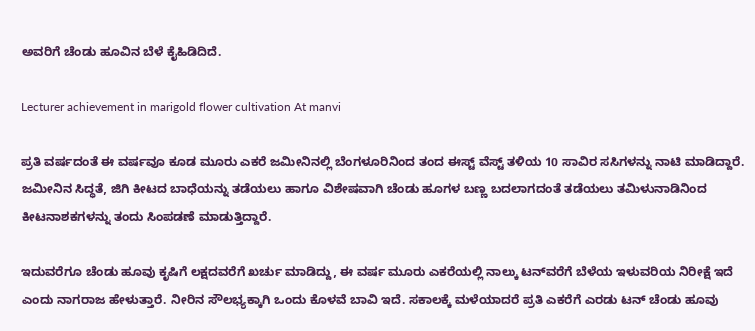ಅವರಿಗೆ ಚೆಂಡು ಹೂವಿನ ಬೆಳೆ ಕೈಹಿಡಿದಿದೆ.

Lecturer achievement in marigold flower cultivation At manvi

ಪ್ರತಿ ವರ್ಷದಂತೆ ಈ ವರ್ಷವೂ ಕೂಡ ಮೂರು ಎಕರೆ ಜಮೀನಿನಲ್ಲಿ ಬೆಂಗಳೂರಿನಿಂದ ತಂದ ಈಸ್ಟ್ ವೆಸ್ಟ್ ತಳಿಯ 10 ಸಾವಿರ ಸಸಿಗಳನ್ನು ನಾಟಿ ಮಾಡಿದ್ದಾರೆ. ಜಮೀನಿನ ಸಿದ್ಧತೆ, ಜಿಗಿ ಕೀಟದ ಬಾಧೆಯನ್ನು ತಡೆಯಲು ಹಾಗೂ ವಿಶೇಷವಾಗಿ ಚೆಂಡು ಹೂಗಳ ಬಣ್ಣ ಬದಲಾಗದಂತೆ ತಡೆಯಲು ತಮಿಳುನಾಡಿನಿಂದ ಕೀಟನಾಶಕಗಳನ್ನು ತಂದು ಸಿಂಪಡಣೆ ಮಾಡುತ್ತಿದ್ದಾರೆ.

ಇದುವರೆಗೂ ಚೆಂಡು ಹೂವು ಕೃಷಿಗೆ ಲಕ್ಷದವರೆಗೆ ಖರ್ಚು ಮಾಡಿದ್ದು, ಈ ವರ್ಷ ಮೂರು ಎಕರೆಯಲ್ಲಿ ನಾಲ್ಕು ಟನ್‌ವರೆಗೆ ಬೆಳೆಯ ಇಳುವರಿಯ ನಿರೀಕ್ಷೆ ಇದೆ ಎಂದು ನಾಗರಾಜ ಹೇಳುತ್ತಾರೆ. ನೀರಿನ ಸೌಲಭ್ಯಕ್ಕಾಗಿ ಒಂದು ಕೊಳವೆ ಬಾವಿ ಇದೆ. ಸಕಾಲಕ್ಕೆ ಮಳೆಯಾದರೆ ಪ್ರತಿ ಎಕರೆಗೆ ಎರಡು ಟನ್ ಚೆಂಡು ಹೂವು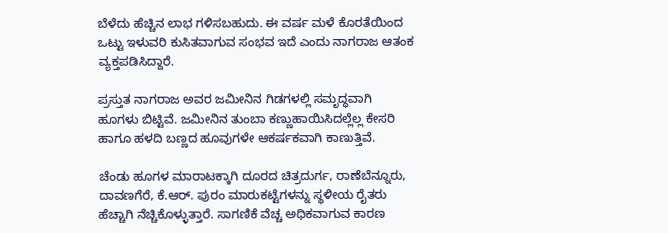ಬೆಳೆದು ಹೆಚ್ಚಿನ ಲಾಭ ಗಳಿಸಬಹುದು. ಈ ವರ್ಷ ಮಳೆ ಕೊರತೆಯಿಂದ ಒಟ್ಟು ಇಳುವರಿ ಕುಸಿತವಾಗುವ ಸಂಭವ ಇದೆ ಎಂದು ನಾಗರಾಜ ಆತಂಕ ವ್ಯಕ್ತಪಡಿಸಿದ್ದಾರೆ.

ಪ್ರಸ್ತುತ ನಾಗರಾಜ ಅವರ ಜಮೀನಿನ ಗಿಡಗಳಲ್ಲಿ ಸಮೃದ್ಧವಾಗಿ ಹೂಗಳು ಬಿಟ್ಟಿವೆ. ಜಮೀನಿನ ತುಂಬಾ ಕಣ್ಣುಹಾಯಿಸಿದಲ್ಲೆಲ್ಲ ಕೇಸರಿ ಹಾಗೂ ಹಳದಿ ಬಣ್ಣದ ಹೂವುಗಳೇ ಆಕರ್ಷಕವಾಗಿ ಕಾಣುತ್ತಿವೆ.

ಚೆಂಡು ಹೂಗಳ ಮಾರಾಟಕ್ಕಾಗಿ ದೂರದ ಚಿತ್ರದುರ್ಗ, ರಾಣೆಬೆನ್ನೂರು, ದಾವಣಗೆರೆ, ಕೆ.ಆರ್. ಪುರಂ ಮಾರುಕಟ್ಟೆಗಳನ್ನು ಸ್ಥಳೀಯ ರೈತರು ಹೆಚ್ಚಾಗಿ ನೆಚ್ಚಿಕೊಳ್ಳುತ್ತಾರೆ. ಸಾಗಣಿಕೆ ವೆಚ್ಚ ಅಧಿಕವಾಗುವ ಕಾರಣ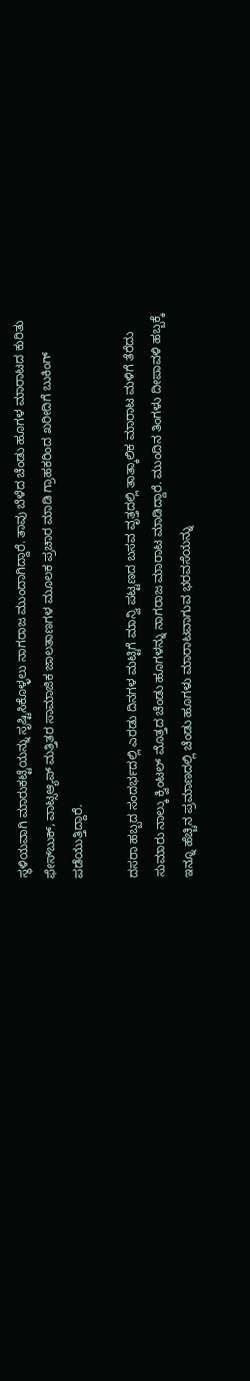ಸ್ಥಳಿಯವಾಗಿ ಮಾರುಕಟ್ಟೆಯನ್ನು ಸೃಷ್ಟಿಸಿಕೊಳ್ಳಲು ನಾಗರಾಜ ಮುಂದಾಗಿದ್ದಾರೆ. ತಾವು ಬೆಳೆದ ಚೆಂಡು ಹೂಗಳ ಮಾರಾಟದ ಕುರಿತು ಫೇಸ್‌ಬುಕ್, ವಾಟ್ಸಆ್ಯಪ್ ಮತ್ತಿತರ ಸಾಮಾಜಿಕ ಜಾಲತಾಣಗಳ ಮೂಲಕ ಪ್ರಚಾರ ಮಾಡಿ ಗ್ರಾಹಕರಿಂದ ಖರೀದಿಗೆ ಬುಕಿಂಗ್ ಪಡೆಯುತ್ತಿದ್ದಾರೆ.

ದಸರಾ ಹಬ್ಬದ ಸಂದರ್ಭದಲ್ಲಿ ಎರಡು ದಿನಗಳ ಮಟ್ಟಿಗೆ ಮಾನ್ವಿ ಪಟ್ಟಣದ ಬಸವ ವೃತ್ತದಲ್ಲಿ ತಾತ್ಕಾಲಿಕ ಮಾರಾಟ ಮಳಿಗೆ ತೆರೆದು ಸುಮಾರು ನಾಲ್ಕು ಕ್ವಿಂಟಲ್ ಮೊತ್ತದ ಚೆಂಡು ಹೂಗಳನ್ನು ನಾಗರಾಜ ಮಾರಾಟ ಮಾಡಿದ್ದಾರೆ. ಮುಂದಿನ ತಿಂಗಳು ದೀಪಾವಳಿ ಹಬ್ಬಕ್ಕೆ ಇನ್ನೂ ಹೆಚ್ಚಿನ ಪ್ರಮಾಣದಲ್ಲಿ ಚೆಂಡು ಹೂಗಳು ಮಾರಾಟವಾಗುವ ಭರವಸೆಯನ್ನು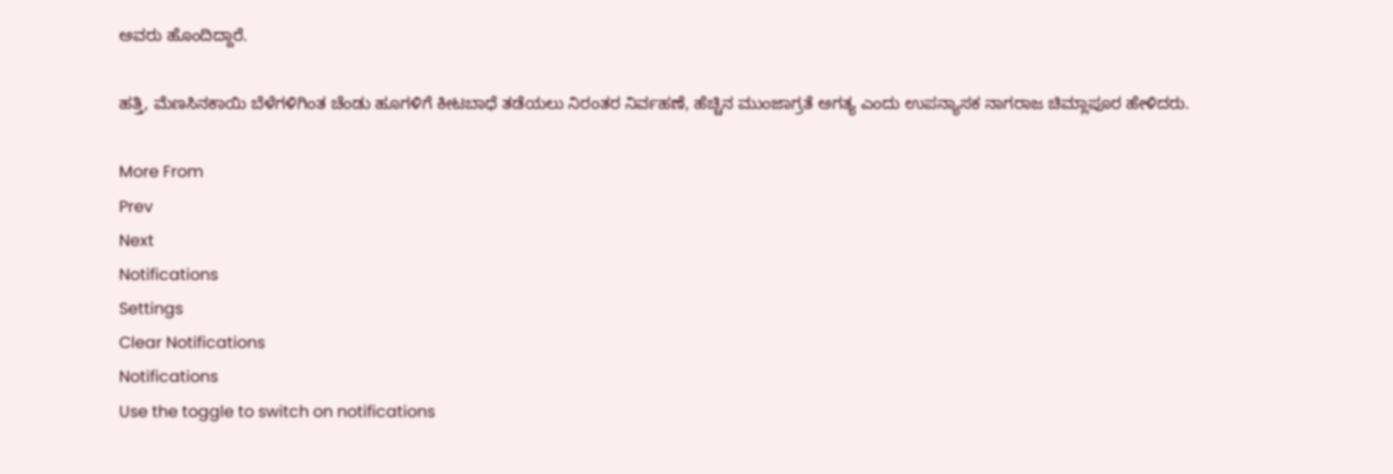ಅವರು ಹೊಂದಿದ್ದಾರೆ.

ಹತ್ತಿ, ಮೆಣಸಿನಕಾಯಿ ಬೆಳೆಗಳಿಗಿಂತ ಚೆಂಡು ಹೂಗಳಿಗೆ ಕೀಟಬಾಧೆ ತಡೆಯಲು ನಿರಂತರ ನಿರ್ವಹಣೆ, ಹೆಚ್ಚಿನ ಮುಂಜಾಗ್ರತೆ ಅಗತ್ಯ ಎಂದು ಉಪನ್ಯಾಸಕ ನಾಗರಾಜ ಚಿಮ್ಲಾಪೂರ ಹೇಳಿದರು.

More From
Prev
Next
Notifications
Settings
Clear Notifications
Notifications
Use the toggle to switch on notifications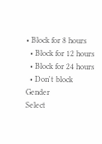• Block for 8 hours
  • Block for 12 hours
  • Block for 24 hours
  • Don't block
Gender
Select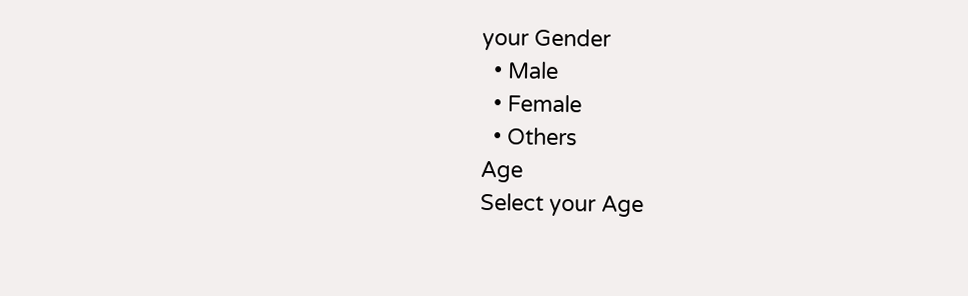your Gender
  • Male
  • Female
  • Others
Age
Select your Age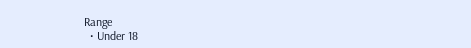Range
  • Under 18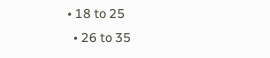• 18 to 25
  • 26 to 35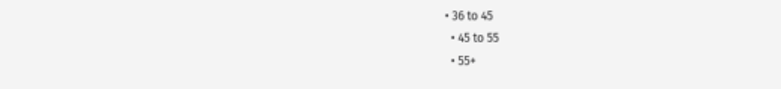• 36 to 45
  • 45 to 55
  • 55+